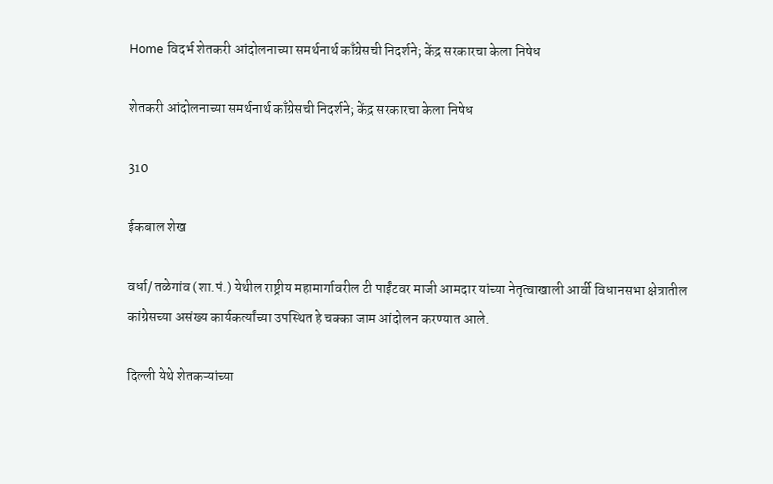Home विदर्भ शेतकरी आंदोलनाच्या समर्थनार्थ काँग्रेसची निदर्शने; केंद्र सरकारचा केला निषेध

शेतकरी आंदोलनाच्या समर्थनार्थ काँग्रेसची निदर्शने; केंद्र सरकारचा केला निषेध

310

ईकबाल शेख

वर्धा/ तळेगांव (शा.पं.) येथील राष्ट्रीय महामार्गावरील टी पाईंटवर माजी आमदार यांच्या नेतृत्वाखाली आर्वी विधानसभा क्षेत्रातील कांग्रेसच्या असंख्य कार्यकर्त्यांच्या उपस्थित हे चक्का जाम आंदोलन करण्यात आले.

दिल्ली येथे शेतकऱ्यांच्या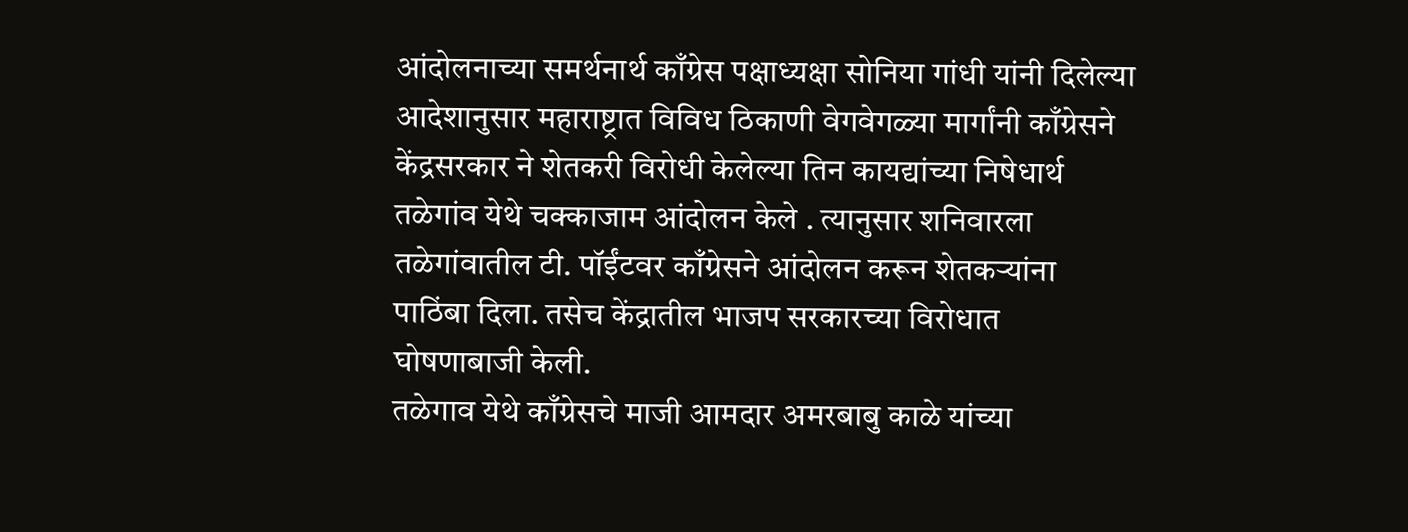आंदोलनाच्या समर्थनार्थ काँग्रेस पक्षाध्यक्षा सोनिया गांधी यांनी दिलेल्या आदेशानुसार महाराष्ट्रात विविध ठिकाणी वेगवेगळ्या मार्गांनी काँग्रेसने केंद्रसरकार ने शेतकरी विरोधी केलेल्या तिन कायद्यांच्या निषेधार्थ तळेगांव येथे चक्काजाम आंदोलन केले . त्यानुसार शनिवारला तळेगांवातील टी. पॉईंटवर काँग्रेसने आंदोलन करून शेतकऱ्यांना पाठिंबा दिला. तसेच केंद्रातील भाजप सरकारच्या विरोधात घोषणाबाजी केली.
तळेगाव येथे काँग्रेसचे माजी आमदार अमरबाबु काळे यांच्या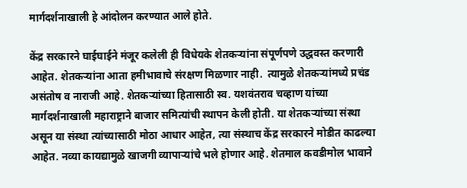मार्गदर्शनाखाली हे आंदोलन करण्यात आले होते.

केंद्र सरकारने घाईघाईने मंजूर कलेली ही विधेयके शेतकऱ्यांना संपूर्णपणे उद्धवस्त करणारी आहेत. शेतकऱ्यांना आता हमीभावाचे संरक्षण मिळणार नाही.  त्यामुळे शेतकऱ्यांमध्ये प्रचंड असंतोष व नाराजी आहे. शेतकऱ्यांच्या हितासाठी स्व. यशवंतराव चव्हाण यांच्या मार्गदर्शनाखाली महाराष्ट्राने बाजार समित्यांची स्थापन केली होती. या शेतकऱ्यांच्या संस्था असून या संस्था त्यांच्यासाठी मोठा आधार आहेत, त्या संस्थाच केंद्र सरकारने मोडीत काढल्या आहेत. नव्या कायद्यामुळे खाजगी व्यापाऱ्यांचे भले होणार आहे. शेतमाल कवडीमोल भावाने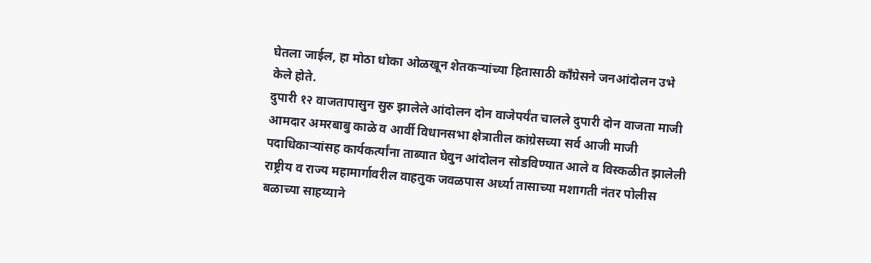घेतला जाईल, हा मोठा धोका ओळखून शेतकऱ्यांच्या हितासाठी काँग्रेसने जनआंदोलन उभे केले होते.
दुपारी १२ वाजतापासुन सुरु झालेले आंदोलन दोन वाजेपर्यंत चालले दुपारी दोन वाजता माजी आमदार अमरबाबु काळे व आर्वी विधानसभा क्षेत्रातील कांग्रेसच्या सर्व आजी माजी पदाधिकार्‍यांसह कार्यकर्त्यांना ताब्यात घेवुन आंदोलन सोडविण्यात आले व विस्कळीत झालेली राष्ट्रीय व राज्य महामार्गावरील वाहतुक जवळपास अर्ध्या तासाच्या मशागती नंतर पोलीस बळाच्या साहय्याने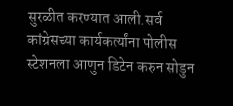सुरळीत करण्यात आली.सर्व कांग्रेसच्या कार्यकर्त्यांना पोलीस स्टेशनला आणुन डिटेन करुन सोडुन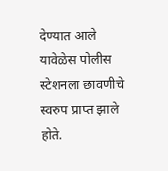देण्यात आले
यावेळेस पोलीस स्टेशनला छावणीचे स्वरुप प्राप्त झाले होते.